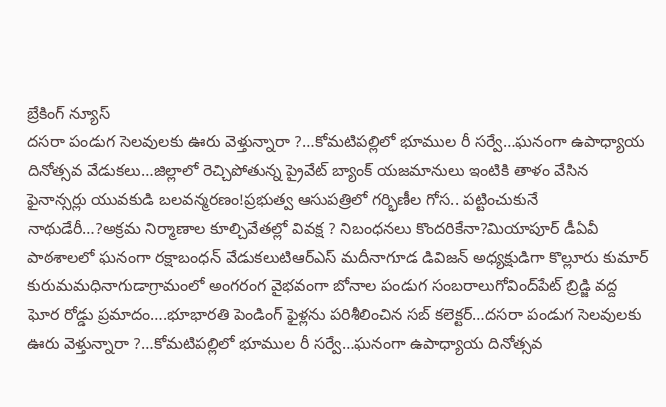బ్రేకింగ్ న్యూస్
దసరా పండుగ సెలవులకు ఊరు వెళ్తున్నారా ?…కోమటిపల్లిలో భూముల రీ సర్వే…ఘనంగా ఉపాధ్యాయ దినోత్సవ వేడుకలు…జిల్లాలో రెచ్చిపోతున్న ప్రైవేట్ బ్యాంక్ యజమానులు ఇంటికి తాళం వేసిన ఫైనాన్సర్లు యువకుడి బలవన్మరణం!ప్రభుత్వ ఆసుపత్రిలో గర్భిణీల గోస.. పట్టించుకునే నాథుడేరీ…?అక్రమ నిర్మాణాల కూల్చివేతల్లో వివక్ష ? నిబంధనలు కొందరికేనా?మియాపూర్ డీఏవీ పాఠశాలలో ఘనంగా రక్షాబంధన్ వేడుకలుటిఆర్ఎస్ మదీనాగూడ డివిజన్ అధ్యక్షుడిగా కొల్లూరు కుమార్ కురుమమధినాగుడాగ్రామంలో అంగరంగ వైభవంగా బోనాల పండుగ సంబరాలుగోవింద్‌పేట్ బ్రిడ్జి వద్ద ఘోర రోడ్డు ప్రమాదం….భూభారతి పెండింగ్ ఫైళ్లను పరిశీలించిన సబ్ కలెక్టర్…దసరా పండుగ సెలవులకు ఊరు వెళ్తున్నారా ?…కోమటిపల్లిలో భూముల రీ సర్వే…ఘనంగా ఉపాధ్యాయ దినోత్సవ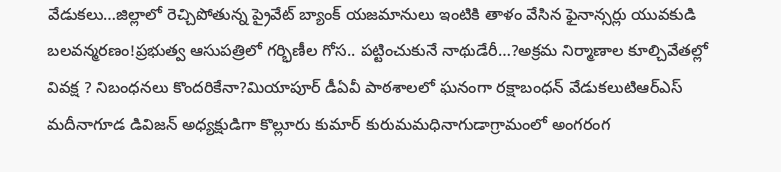వేడుకలు…జిల్లాలో రెచ్చిపోతున్న ప్రైవేట్ బ్యాంక్ యజమానులు ఇంటికి తాళం వేసిన ఫైనాన్సర్లు యువకుడి బలవన్మరణం!ప్రభుత్వ ఆసుపత్రిలో గర్భిణీల గోస.. పట్టించుకునే నాథుడేరీ…?అక్రమ నిర్మాణాల కూల్చివేతల్లో వివక్ష ? నిబంధనలు కొందరికేనా?మియాపూర్ డీఏవీ పాఠశాలలో ఘనంగా రక్షాబంధన్ వేడుకలుటిఆర్ఎస్ మదీనాగూడ డివిజన్ అధ్యక్షుడిగా కొల్లూరు కుమార్ కురుమమధినాగుడాగ్రామంలో అంగరంగ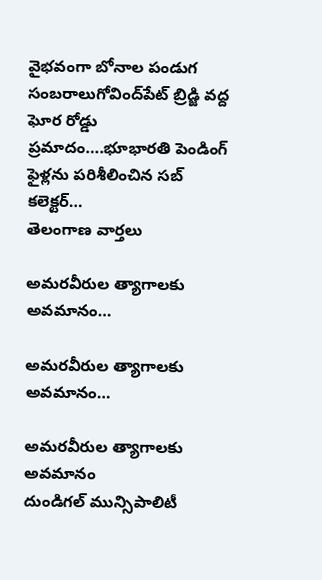వైభవంగా బోనాల పండుగ సంబరాలుగోవింద్‌పేట్ బ్రిడ్జి వద్ద ఘోర రోడ్డు ప్రమాదం….భూభారతి పెండింగ్ ఫైళ్లను పరిశీలించిన సబ్ కలెక్టర్…
తెలంగాణ వార్తలు

అమరవీరుల త్యాగాలకు అవమానం…

అమరవీరుల త్యాగాలకు అవమానం…

అమరవీరుల త్యాగాలకు అవమానం
దుండిగల్ మున్సిపాలిటీ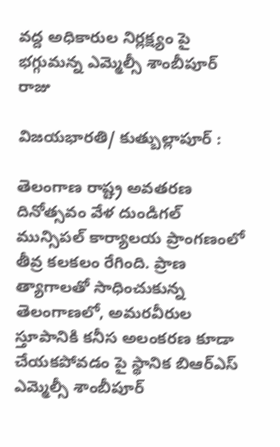వద్ద అధికారుల నిర్లక్ష్యం పై భగ్గుమన్న ఎమ్మెల్సీ శాంబీపూర్ రాజు

విజయభారతి/ కుత్బుల్లాపూర్ :

తెలంగాణ రాష్ట్ర అవతరణ దినోత్సవం వేళ దుండిగల్ మున్సిపల్ కార్యాలయ ప్రాంగణంలో తీవ్ర కలకలం రేగింది. ప్రాణ త్యాగాలతో సాధించుకున్న తెలంగాణలో, అమరవీరుల స్తూపానికి కనీస అలంకరణ కూడా చేయకపోవడం పై స్థానిక బిఆర్ఎస్ ఎమ్మెల్సీ శాంబీపూర్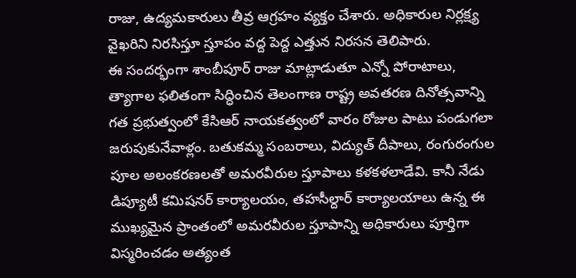రాజు, ఉద్యమకారులు తీవ్ర ఆగ్రహం వ్యక్తం చేశారు. అధికారుల నిర్లక్ష్య వైఖరిని నిరసిస్తూ స్తూపం వద్ద పెద్ద ఎత్తున నిరసన తెలిపారు.
ఈ సందర్భంగా శాంబీపూర్ రాజు మాట్లాడుతూ ఎన్నో పోరాటాలు, త్యాగాల ఫలితంగా సిద్ధించిన తెలంగాణ రాష్ట్ర అవతరణ దినోత్సవాన్ని గత ప్రభుత్వంలో కేసిఆర్ నాయకత్వంలో వారం రోజుల పాటు పండుగలా జరుపుకునేవాళ్లం. బతుకమ్మ సంబరాలు, విద్యుత్ దీపాలు, రంగురంగుల పూల అలంకరణలతో అమరవీరుల స్తూపాలు కళకళలాడేవి. కానీ నేడు డిప్యూటీ కమిషనర్ కార్యాలయం, తహసీల్దార్ కార్యాలయాలు ఉన్న ఈ ముఖ్యమైన ప్రాంతంలో అమరవీరుల స్తూపాన్ని అధికారులు పూర్తిగా విస్మరించడం అత్యంత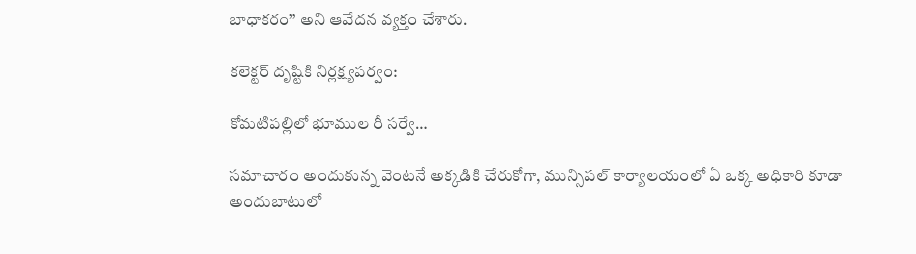బాధాకరం” అని ఆవేదన వ్యక్తం చేశారు.

కలెక్టర్ దృష్టికి నిర్లక్ష్యపర్వం:

కోమటిపల్లిలో భూముల రీ సర్వే…

సమాచారం అందుకున్న వెంటనే అక్కడికి చేరుకోగా, మున్సిపల్ కార్యాలయంలో ఏ ఒక్క అధికారి కూడా అందుబాటులో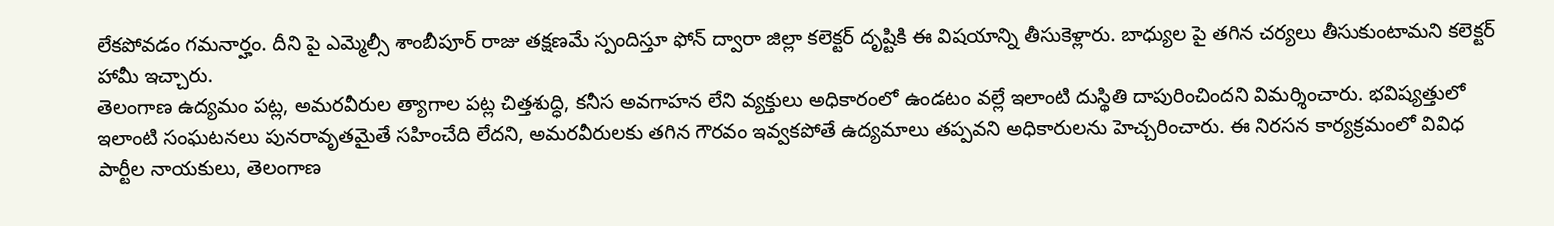లేకపోవడం గమనార్హం. దీని పై ఎమ్మెల్సీ శాంబీపూర్ రాజు తక్షణమే స్పందిస్తూ ఫోన్ ద్వారా జిల్లా కలెక్టర్ దృష్టికి ఈ విషయాన్ని తీసుకెళ్లారు. బాధ్యుల పై తగిన చర్యలు తీసుకుంటామని కలెక్టర్ హామీ ఇచ్చారు.
తెలంగాణ ఉద్యమం పట్ల, అమరవీరుల త్యాగాల పట్ల చిత్తశుద్ధి, కనీస అవగాహన లేని వ్యక్తులు అధికారంలో ఉండటం వల్లే ఇలాంటి దుస్థితి దాపురించిందని విమర్శించారు. భవిష్యత్తులో ఇలాంటి సంఘటనలు పునరావృతమైతే సహించేది లేదని, అమరవీరులకు తగిన గౌరవం ఇవ్వకపోతే ఉద్యమాలు తప్పవని అధికారులను హెచ్చరించారు. ఈ నిరసన కార్యక్రమంలో వివిధ పార్టీల నాయకులు, తెలంగాణ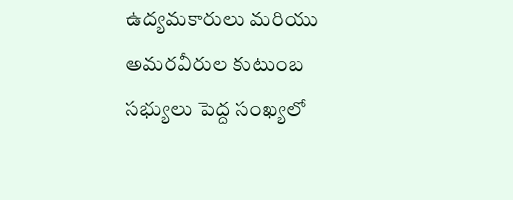ఉద్యమకారులు మరియు అమరవీరుల కుటుంబ సభ్యులు పెద్ద సంఖ్యలో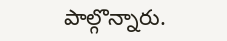పాల్గొన్నారు.